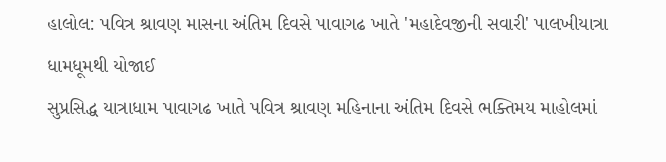હાલોલ: પવિત્ર શ્રાવણ માસના અંતિમ દિવસે પાવાગઢ ખાતે 'મહાદેવજીની સવારી' પાલખીયાત્રા ધામધૂમથી યોજાઈ
સુપ્રસિદ્ધ યાત્રાધામ પાવાગઢ ખાતે પવિત્ર શ્રાવણ મહિનાના અંતિમ દિવસે ભક્તિમય માહોલમાં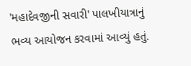'મહાદેવજીની સવારી' પાલખીયાત્રાનું ભવ્ય આયોજન કરવામાં આવ્યું હતું.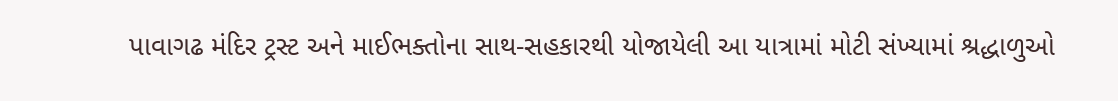પાવાગઢ મંદિર ટ્રસ્ટ અને માઈભક્તોના સાથ-સહકારથી યોજાયેલી આ યાત્રામાં મોટી સંખ્યામાં શ્રદ્ધાળુઓ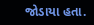જોડાયા હતા.